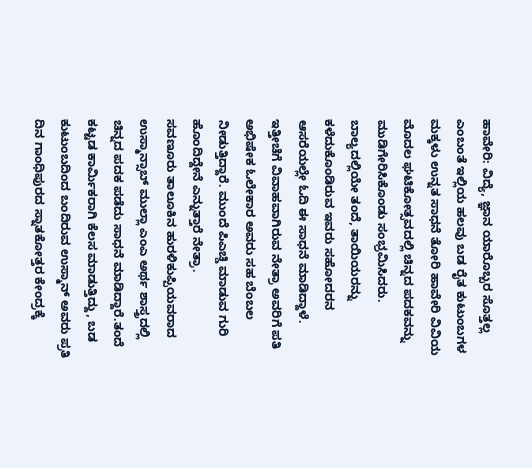ಹಾವೇರಿ: ವಿದ್ಯೆ, ಜ್ಞಾನ ಯಾರೊಬ್ಬರ ಸೊತ್ತಲ್ಲ ಎಂಬಂತೆ ಇಲ್ಲಿಯ ಹಲವು ಬಡ ರೈತ ಕುಟುಂಬಗಳ ಮಕ್ಕಳು ಉನ್ನತ ಸಾಧನೆ ತೋರಿ ಹಾವೇರಿ ವಿವಿಯ ಮೊದಲ ಘಟಿಕೋತ್ಸವದಲ್ಲಿ ಚಿನ್ನದ ಪದಕವನ್ನು ಮುಡಿಗೇರಿಸಿಕೊಂಡು ಸಂಭ್ರಮಿಸಿದರು.
ಬಾಲ್ಯದಲ್ಲಿಯೇ ತಂದೆ, ತಾಯಿಯರನ್ನು ಕಳೆದುಕೊಂಡಿರುವ ಇವರು ಸಹೋದರನ ಆಸರೆಯಲ್ಲೇ ಓದಿ ಈ ಸಾಧನೆ ಮಾಡಿದ್ದಾಳೆ. ಇತ್ತೀಚೆಗೆ ವಿವಾಹವಾಗಿರುವ ನೇತ್ರಾ ಅವರಿಗೆ ಪತಿ ಅಭಿಷೇಕ ಓಲೇಕಾರ ಅವರು ಸಹ ಬೆಂಬಲ ನೀಡುತ್ತಿದ್ದಾರೆ. ಮುಂದೆ ಪಿಎಚ್ಡಿ ಮಾಡುವ ಗುರಿ ಹೊಂದಿದ್ದೇನೆ ಎನ್ನುತ್ತಾರೆ ನೇತ್ರಾ.
ಸವಣೂರು ತಾಲೂಕಿನ ಹುರಳಿಕುಪ್ಪಿಯವರಾದ ಉಸ್ಮಾನ್ಸಾಬ್ ಮುಲ್ಲಾ ಎಂಎ ಅರ್ಥ ಶಾಸ್ತ್ರದಲ್ಲಿ ಚಿನ್ನದ ಪದಕ ಪಡೆದು ಸಾಧನೆ ಮಾಡಿದ್ದಾರೆ.ತಂದೆ ಕಟ್ಟಡ ಕಾರ್ಮಿಕರಾಗಿ ಕೆಲಸ ಮಾಡುತ್ತಿದ್ದು, ಬಡ ಕುಟುಂಬದಿಂದ ಬಂದಿರುವ ಉಸ್ಮಾನ್ ಅವರು ಪ್ರತಿ ದಿನ ಗಾಂಧಿಪುರದ ಸ್ನಾತಕೋತ್ತರ ಕೇಂದ್ರಕ್ಕೆ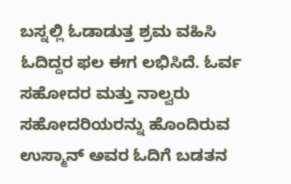ಬಸ್ನಲ್ಲಿ ಓಡಾಡುತ್ತ ಶ್ರಮ ವಹಿಸಿ ಓದಿದ್ದರ ಫಲ ಈಗ ಲಭಿಸಿದೆ. ಓರ್ವ ಸಹೋದರ ಮತ್ತು ನಾಲ್ವರು ಸಹೋದರಿಯರನ್ನು ಹೊಂದಿರುವ ಉಸ್ಮಾನ್ ಅವರ ಓದಿಗೆ ಬಡತನ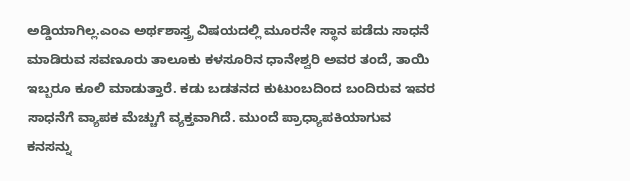ಅಡ್ಡಿಯಾಗಿಲ್ಲ.ಎಂಎ ಅರ್ಥಶಾಸ್ತ್ರ ವಿಷಯದಲ್ಲಿ ಮೂರನೇ ಸ್ಥಾನ ಪಡೆದು ಸಾಧನೆ ಮಾಡಿರುವ ಸವಣೂರು ತಾಲೂಕು ಕಳಸೂರಿನ ಧಾನೇಶ್ವರಿ ಅವರ ತಂದೆ, ತಾಯಿ ಇಬ್ಬರೂ ಕೂಲಿ ಮಾಡುತ್ತಾರೆ. ಕಡು ಬಡತನದ ಕುಟುಂಬದಿಂದ ಬಂದಿರುವ ಇವರ ಸಾಧನೆಗೆ ವ್ಯಾಪಕ ಮೆಚ್ಚುಗೆ ವ್ಯಕ್ತವಾಗಿದೆ. ಮುಂದೆ ಪ್ರಾಧ್ಯಾಪಕಿಯಾಗುವ ಕನಸನ್ನು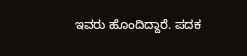ಇವರು ಹೊಂದಿದ್ದಾರೆ. ಪದಕ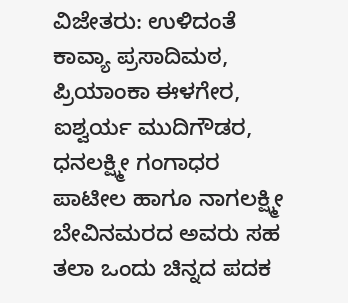ವಿಜೇತರು: ಉಳಿದಂತೆ ಕಾವ್ಯಾ ಪ್ರಸಾದಿಮಠ, ಪ್ರಿಯಾಂಕಾ ಈಳಗೇರ, ಐಶ್ವರ್ಯ ಮುದಿಗೌಡರ, ಧನಲಕ್ಷ್ಮೀ ಗಂಗಾಧರ ಪಾಟೀಲ ಹಾಗೂ ನಾಗಲಕ್ಷ್ಮೀ ಬೇವಿನಮರದ ಅವರು ಸಹ ತಲಾ ಒಂದು ಚಿನ್ನದ ಪದಕ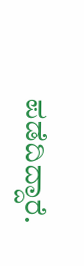ಪಡೆದಿದ್ದಾರೆ.